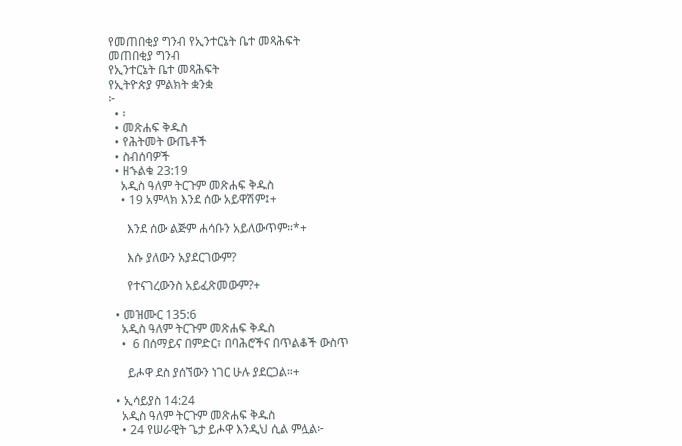የመጠበቂያ ግንብ የኢንተርኔት ቤተ መጻሕፍት
መጠበቂያ ግንብ
የኢንተርኔት ቤተ መጻሕፍት
የኢትዮጵያ ምልክት ቋንቋ
፦
  • ፡
  • መጽሐፍ ቅዱስ
  • የሕትመት ውጤቶች
  • ስብሰባዎች
  • ዘኁልቁ 23:19
    አዲስ ዓለም ትርጉም መጽሐፍ ቅዱስ
    • 19 አምላክ እንደ ሰው አይዋሽም፤+

      እንደ ሰው ልጅም ሐሳቡን አይለውጥም።*+

      እሱ ያለውን አያደርገውም?

      የተናገረውንስ አይፈጽመውም?+

  • መዝሙር 135:6
    አዲስ ዓለም ትርጉም መጽሐፍ ቅዱስ
    •  6 በሰማይና በምድር፣ በባሕሮችና በጥልቆች ውስጥ

      ይሖዋ ደስ ያሰኘውን ነገር ሁሉ ያደርጋል።+

  • ኢሳይያስ 14:24
    አዲስ ዓለም ትርጉም መጽሐፍ ቅዱስ
    • 24 የሠራዊት ጌታ ይሖዋ እንዲህ ሲል ምሏል፦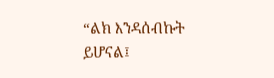“ልክ እንዳሰብኩት ይሆናል፤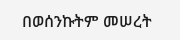በወሰንኩትም መሠረት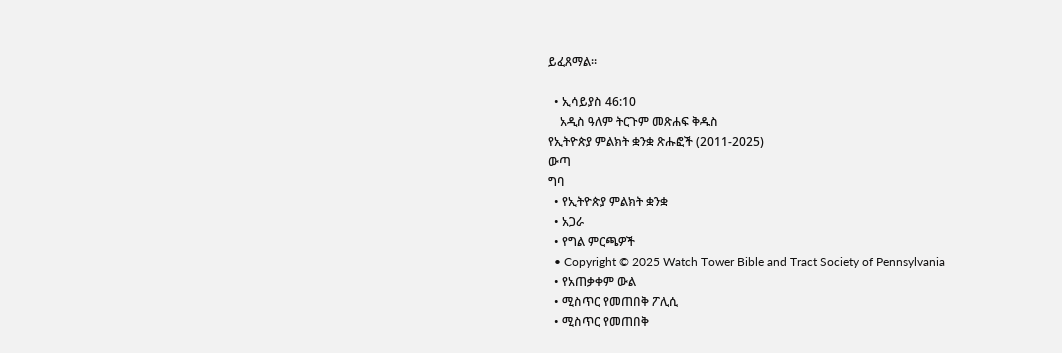ይፈጸማል።

  • ኢሳይያስ 46:10
    አዲስ ዓለም ትርጉም መጽሐፍ ቅዱስ
የኢትዮጵያ ምልክት ቋንቋ ጽሑፎች (2011-2025)
ውጣ
ግባ
  • የኢትዮጵያ ምልክት ቋንቋ
  • አጋራ
  • የግል ምርጫዎች
  • Copyright © 2025 Watch Tower Bible and Tract Society of Pennsylvania
  • የአጠቃቀም ውል
  • ሚስጥር የመጠበቅ ፖሊሲ
  • ሚስጥር የመጠበቅ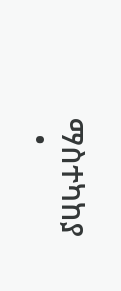ማስተካከያ
  •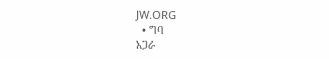JW.ORG
  • ግባ
አጋራ